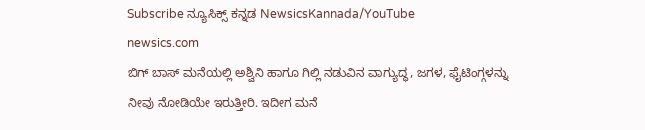Subscribe ನ್ಯೂಸಿಕ್ಸ್ ಕನ್ನಡ NewsicsKannada/YouTube
newsics.com
ಬಿಗ್ ಬಾಸ್ ಮನೆಯಲ್ಲಿ ಅಶ್ವಿನಿ ಹಾಗೂ ಗಿಲ್ಲಿ ನಡುವಿನ ವಾಗ್ಯುದ್ಧ, ಜಗಳ, ಫೈಟಿಂಗ್ಗಳನ್ನು ನೀವು ನೋಡಿಯೇ ಇರುತ್ತೀರಿ. ಇದೀಗ ಮನೆ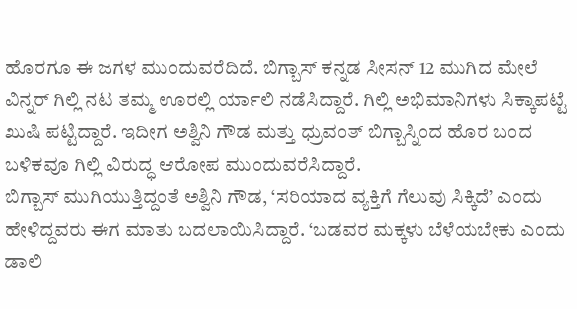ಹೊರಗೂ ಈ ಜಗಳ ಮುಂದುವರೆದಿದೆ. ಬಿಗ್ಬಾಸ್ ಕನ್ನಡ ಸೀಸನ್ 12 ಮುಗಿದ ಮೇಲೆ ವಿನ್ನರ್ ಗಿಲ್ಲಿ ನಟ ತಮ್ಮ ಊರಲ್ಲಿ ರ್ಯಾಲಿ ನಡೆಸಿದ್ದಾರೆ. ಗಿಲ್ಲಿ ಅಭಿಮಾನಿಗಳು ಸಿಕ್ಕಾಪಟ್ಟೆ ಖುಷಿ ಪಟ್ಟಿದ್ದಾರೆ. ಇದೀಗ ಅಶ್ವಿನಿ ಗೌಡ ಮತ್ತು ಧ್ರುವಂತ್ ಬಿಗ್ಬಾಸ್ನಿಂದ ಹೊರ ಬಂದ ಬಳಿಕವೂ ಗಿಲ್ಲಿ ವಿರುದ್ಧ ಆರೋಪ ಮುಂದುವರೆಸಿದ್ದಾರೆ.
ಬಿಗ್ಬಾಸ್ ಮುಗಿಯುತ್ತಿದ್ದಂತೆ ಅಶ್ವಿನಿ ಗೌಡ, ‘ಸರಿಯಾದ ವ್ಯಕ್ತಿಗೆ ಗೆಲುವು ಸಿಕ್ಕಿದೆ’ ಎಂದು ಹೇಳಿದ್ದವರು ಈಗ ಮಾತು ಬದಲಾಯಿಸಿದ್ದಾರೆ. ‘ಬಡವರ ಮಕ್ಕಳು ಬೆಳೆಯಬೇಕು ಎಂದು ಡಾಲಿ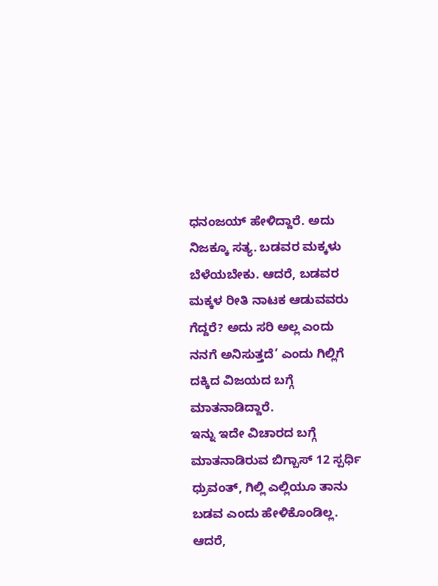ಧನಂಜಯ್ ಹೇಳಿದ್ದಾರೆ. ಅದು ನಿಜಕ್ಕೂ ಸತ್ಯ. ಬಡವರ ಮಕ್ಕಳು ಬೆಳೆಯಬೇಕು. ಆದರೆ, ಬಡವರ ಮಕ್ಕಳ ರೀತಿ ನಾಟಕ ಆಡುವವರು ಗೆದ್ದರೆ? ಅದು ಸರಿ ಅಲ್ಲ ಎಂದು ನನಗೆ ಅನಿಸುತ್ತದೆ’ ಎಂದು ಗಿಲ್ಲಿಗೆ ದಕ್ಕಿದ ವಿಜಯದ ಬಗ್ಗೆ ಮಾತನಾಡಿದ್ದಾರೆ.
ಇನ್ನು ಇದೇ ವಿಚಾರದ ಬಗ್ಗೆ ಮಾತನಾಡಿರುವ ಬಿಗ್ಬಾಸ್ 12 ಸ್ಪರ್ಧಿ ಧ್ರುವಂತ್, ಗಿಲ್ಲಿ ಎಲ್ಲಿಯೂ ತಾನು ಬಡವ ಎಂದು ಹೇಳಿಕೊಂಡಿಲ್ಲ. ಆದರೆ,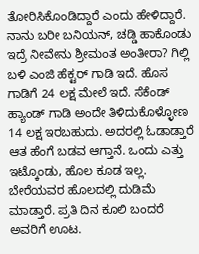ತೋರಿಸಿಕೊಂಡಿದ್ದಾರೆ ಎಂದು ಹೇಳಿದ್ದಾರೆ.
ನಾನು ಬರೀ ಬನಿಯನ್, ಚಡ್ಡಿ ಹಾಕೊಂಡು ಇದ್ರೆ ನೀವೇನು ಶ್ರೀಮಂತ ಅಂತೀರಾ? ಗಿಲ್ಲಿ ಬಳಿ ಎಂಜಿ ಹೆಕ್ಟರ್ ಗಾಡಿ ಇದೆ. ಹೊಸ ಗಾಡಿಗೆ 24 ಲಕ್ಷ ಮೇಲೆ ಇದೆ. ಸೆಕೆಂಡ್ ಹ್ಯಾಂಡ್ ಗಾಡಿ ಅಂದೇ ತಿಳಿದುಕೊಳ್ಳೋಣ 14 ಲಕ್ಷ ಇರಬಹುದು. ಅದರಲ್ಲಿ ಓಡಾಡ್ತಾರೆ ಆತ ಹೆಂಗೆ ಬಡವ ಆಗ್ತಾನೆ. ಒಂದು ಎತ್ತು ಇಟ್ಕೊಂಡು, ಹೊಲ ಕೂಡ ಇಲ್ಲ. ಬೇರೆಯವರ ಹೊಲದಲ್ಲಿ ದುಡಿಮೆ ಮಾಡ್ತಾರೆ. ಪ್ರತಿ ದಿನ ಕೂಲಿ ಬಂದರೆ ಅವರಿಗೆ ಊಟ.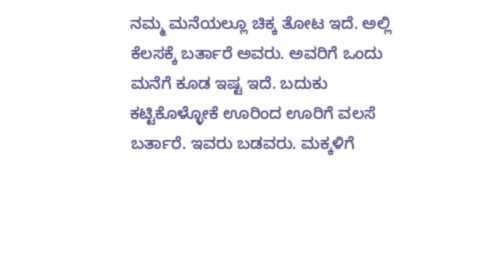ನಮ್ಮ ಮನೆಯಲ್ಲೂ ಚಿಕ್ಕ ತೋಟ ಇದೆ. ಅಲ್ಲಿ ಕೆಲಸಕ್ಕೆ ಬರ್ತಾರೆ ಅವರು. ಅವರಿಗೆ ಒಂದು ಮನೆಗೆ ಕೂಡ ಇಷ್ಟ ಇದೆ. ಬದುಕು ಕಟ್ಟಿಕೊಳ್ಳೋಕೆ ಊರಿಂದ ಊರಿಗೆ ವಲಸೆ ಬರ್ತಾರೆ. ಇವರು ಬಡವರು. ಮಕ್ಕಳಿಗೆ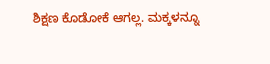ಶಿಕ್ಷಣ ಕೊಡೋಕೆ ಆಗಲ್ಲ. ಮಕ್ಕಳನ್ನೂ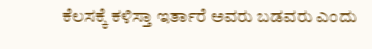ಕೆಲಸಕ್ಕೆ ಕಳಿಸ್ತಾ ಇರ್ತಾರೆ ಅವರು ಬಡವರು ಎಂದು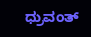ಧ್ರುವಂತ್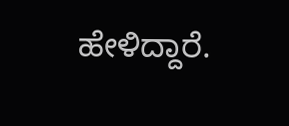ಹೇಳಿದ್ದಾರೆ.